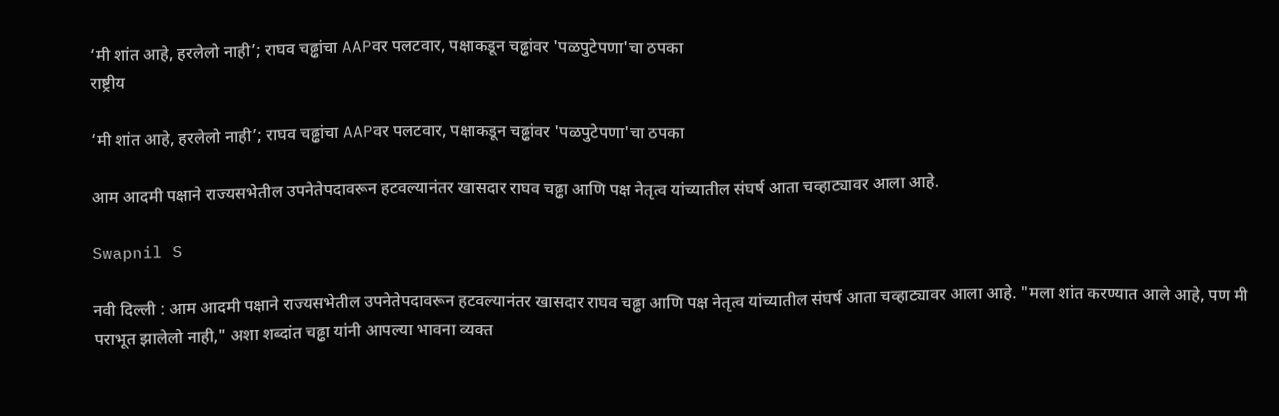‘मी शांत आहे, हरलेलो नाही’; राघव चढ्ढांचा AAPवर पलटवार, पक्षाकडून चढ्ढांवर 'पळपुटेपणा'चा ठपका
राष्ट्रीय

‘मी शांत आहे, हरलेलो नाही’; राघव चढ्ढांचा AAPवर पलटवार, पक्षाकडून चढ्ढांवर 'पळपुटेपणा'चा ठपका

आम आदमी पक्षाने राज्यसभेतील उपनेतेपदावरून हटवल्यानंतर खासदार राघव चढ्ढा आणि पक्ष नेतृत्व यांच्यातील संघर्ष आता चव्हाट्यावर आला आहे.

Swapnil S

नवी दिल्ली : आम आदमी पक्षाने राज्यसभेतील उपनेतेपदावरून हटवल्यानंतर खासदार राघव चढ्ढा आणि पक्ष नेतृत्व यांच्यातील संघर्ष आता चव्हाट्यावर आला आहे. "मला शांत करण्यात आले आहे, पण मी पराभूत झालेलो नाही," अशा शब्दांत चढ्ढा यांनी आपल्या भावना व्यक्त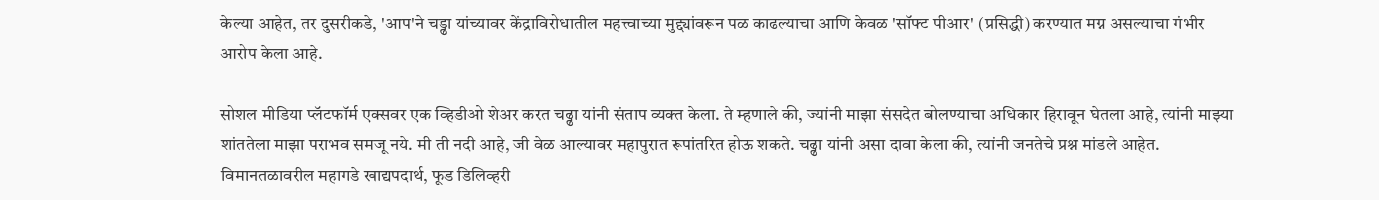केल्या आहेत, तर दुसरीकडे, 'आप'ने चड्ढा यांच्यावर केंद्राविरोधातील महत्त्वाच्या मुद्द्यांवरून पळ काढल्याचा आणि केवळ 'सॉफ्ट पीआर' (प्रसिद्धी) करण्यात मग्न असल्याचा गंभीर आरोप केला आहे.

सोशल मीडिया प्लॅटफॉर्म एक्सवर एक व्हिडीओ शेअर करत चढ्ढा यांनी संताप व्यक्त केला. ते म्हणाले की, ज्यांनी माझा संसदेत बोलण्याचा अधिकार हिरावून घेतला आहे, त्यांनी माझ्या शांततेला माझा पराभव समजू नये. मी ती नदी आहे, जी वेळ आल्यावर महापुरात रूपांतरित होऊ शकते. चढ्ढा यांनी असा दावा केला की, त्यांनी जनतेचे प्रश्न मांडले आहेत. विमानतळावरील महागडे खाद्यपदार्थ, फूड डिलिव्हरी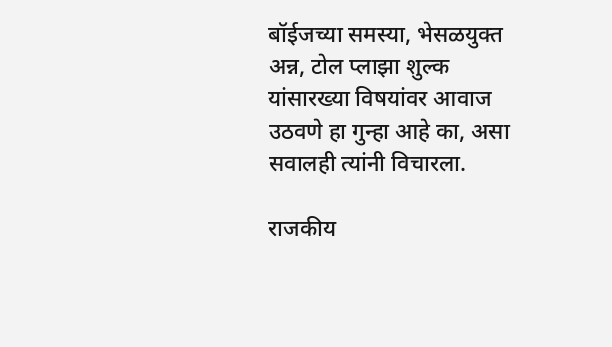बॉईजच्या समस्या, भेसळयुक्त अन्न, टोल प्लाझा शुल्क यांसारख्या विषयांवर आवाज उठवणे हा गुन्हा आहे का, असा सवालही त्यांनी विचारला.

राजकीय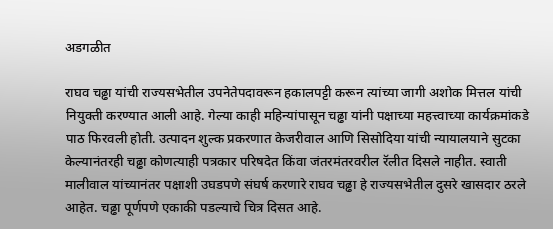अडगळीत

राघव चढ्ढा यांची राज्यसभेतील उपनेतेपदावरून हकालपट्टी करून त्यांच्या जागी अशोक मित्तल यांची नियुक्ती करण्यात आली आहे. गेल्या काही महिन्यांपासून चढ्ढा यांनी पक्षाच्या महत्त्वाच्या कार्यक्रमांकडे पाठ फिरवली होती. उत्पादन शुल्क प्रकरणात केजरीवाल आणि सिसोदिया यांची न्यायालयाने सुटका केल्यानंतरही चढ्ढा कोणत्याही पत्रकार परिषदेत किंवा जंतरमंतरवरील रॅलीत दिसले नाहीत. स्वाती मालीवाल यांच्यानंतर पक्षाशी उघडपणे संघर्ष करणारे राघव चढ्ढा हे राज्यसभेतील दुसरे खासदार ठरले आहेत. चढ्ढा पूर्णपणे एकाकी पडल्याचे चित्र दिसत आहे.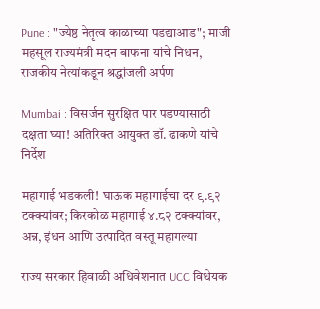Pune : "ज्येष्ठ नेतृत्व काळाच्या पडद्याआड"; माजी महसूल राज्यमंत्री मदन बाफना यांचे निधन, राजकीय नेत्यांकडून श्रद्धांजली अर्पण

Mumbai : विसर्जन सुरक्षित पार पडण्यासाठी दक्षता घ्या! अतिरिक्त आयुक्त डॉ. ढाकणे यांचे निर्देश

महागाई भडकली! घाऊक महागाईचा दर ९.९२ टक्क्यांवर; किरकोळ महागाई ४.८२ टक्क्यांवर, अन्न, इंधन आणि उत्पादित वस्तू महागल्या

राज्य सरकार हिवाळी अधिवेशनात UCC विधेयक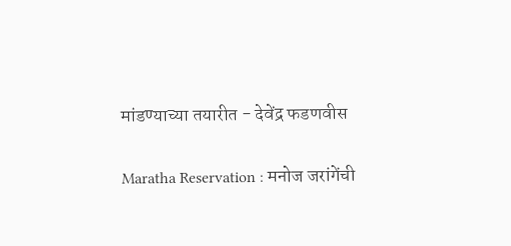मांडण्याच्या तयारीत - देवेंद्र फडणवीस

Maratha Reservation : मनोज जरांगेंची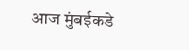आज मुंबईकडे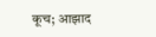कूच; आझाद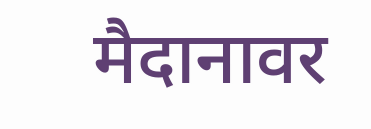मैदानावर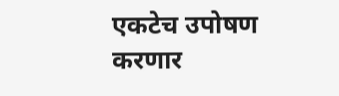एकटेच उपोषण करणार